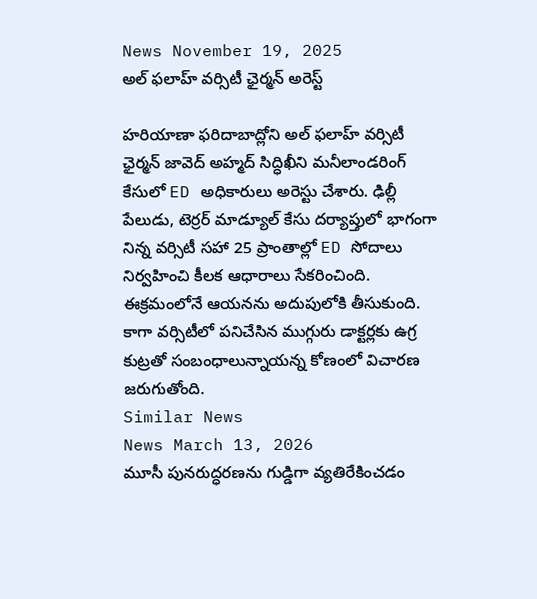News November 19, 2025
అల్ ఫలాహ్ వర్సిటీ ఛైర్మన్ అరెస్ట్

హరియాణా ఫరిదాబాద్లోని అల్ ఫలాహ్ వర్సిటీ ఛైర్మన్ జావెద్ అహ్మద్ సిద్ధిఖీని మనీలాండరింగ్ కేసులో ED అధికారులు అరెస్టు చేశారు. ఢిల్లీ పేలుడు, టెర్రర్ మాడ్యూల్ కేసు దర్యాప్తులో భాగంగా నిన్న వర్సిటీ సహా 25 ప్రాంతాల్లో ED సోదాలు నిర్వహించి కీలక ఆధారాలు సేకరించింది. ఈక్రమంలోనే ఆయనను అదుపులోకి తీసుకుంది. కాగా వర్సిటీలో పనిచేసిన ముగ్గురు డాక్టర్లకు ఉగ్ర కుట్రతో సంబంధాలున్నాయన్న కోణంలో విచారణ జరుగుతోంది.
Similar News
News March 13, 2026
మూసీ పునరుద్ధరణను గుడ్డిగా వ్యతిరేకించడం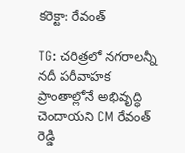కరెక్టా: రేవంత్

TG: చరిత్రలో నగరాలన్నీ నదీ పరీవాహక ప్రాంతాల్లోనే అభివృద్ధి చెందాయని CM రేవంత్ రెడ్డి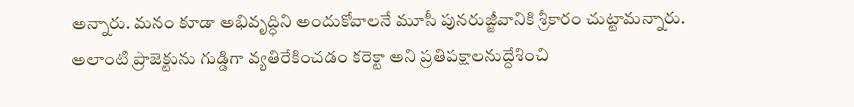అన్నారు. మనం కూడా అభివృద్ధిని అందుకోవాలనే మూసీ పునరుజ్జీవానికి శ్రీకారం చుట్టామన్నారు. అలాంటి ప్రాజెక్టును గుడ్డిగా వ్యతిరేకించడం కరెక్టా అని ప్రతిపక్షాలనుద్దేశించి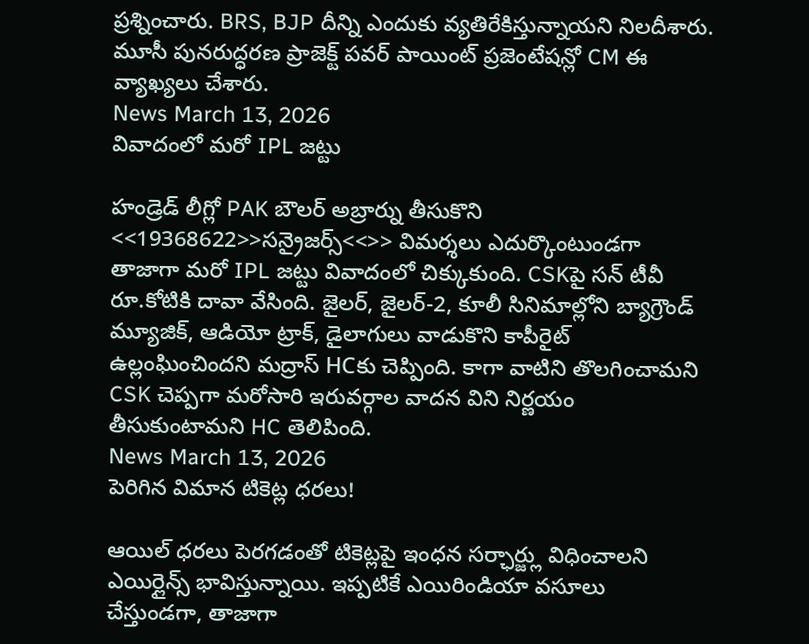ప్రశ్నించారు. BRS, BJP దీన్ని ఎందుకు వ్యతిరేకిస్తున్నాయని నిలదీశారు. మూసీ పునరుద్ధరణ ప్రాజెక్ట్ పవర్ పాయింట్ ప్రజెంటేషన్లో CM ఈ వ్యాఖ్యలు చేశారు.
News March 13, 2026
వివాదంలో మరో IPL జట్టు

హండ్రెడ్ లీగ్లో PAK బౌలర్ అబ్రార్ను తీసుకొని <<19368622>>సన్రైజర్స్<<>> విమర్శలు ఎదుర్కొంటుండగా తాజాగా మరో IPL జట్టు వివాదంలో చిక్కుకుంది. CSKపై సన్ టీవీ రూ.కోటికి దావా వేసింది. జైలర్, జైలర్-2, కూలీ సినిమాల్లోని బ్యాగ్రౌండ్ మ్యూజిక్, ఆడియో ట్రాక్, డైలాగులు వాడుకొని కాపీరైట్ ఉల్లంఘించిందని మద్రాస్ HCకు చెప్పింది. కాగా వాటిని తొలగించామని CSK చెప్పగా మరోసారి ఇరువర్గాల వాదన విని నిర్ణయం తీసుకుంటామని HC తెలిపింది.
News March 13, 2026
పెరిగిన విమాన టికెట్ల ధరలు!

ఆయిల్ ధరలు పెరగడంతో టికెట్లపై ఇంధన సర్ఛార్జ్లు విధించాలని ఎయిర్లైన్స్ భావిస్తున్నాయి. ఇప్పటికే ఎయిరిండియా వసూలు చేస్తుండగా, తాజాగా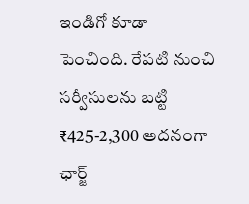ఇండిగో కూడా పెంచింది. రేపటి నుంచి సర్వీసులను బట్టి ₹425-2,300 అదనంగా ఛార్జ్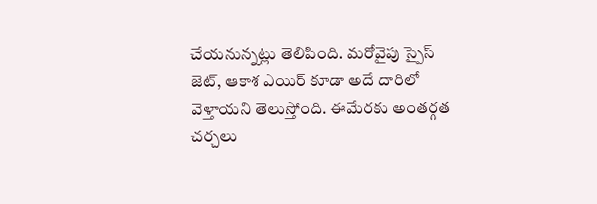చేయనున్నట్లు తెలిపింది. మరోవైపు స్పైస్ జెట్, ఆకాశ ఎయిర్ కూడా అదే దారిలో వెళ్తాయని తెలుస్తోంది. ఈమేరకు అంతర్గత చర్చలు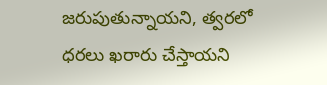జరుపుతున్నాయని, త్వరలో ధరలు ఖరారు చేస్తాయని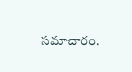సమాచారం.